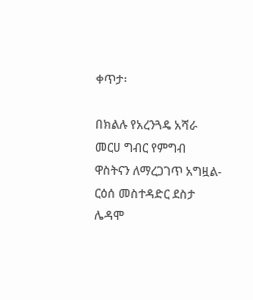ቀጥታ፡

በክልሉ የአረንጓዴ አሻራ መርሀ ግብር የምግብ ዋስትናን ለማረጋገጥ አግዟል-ርዕሰ መስተዳድር ደስታ ሌዳሞ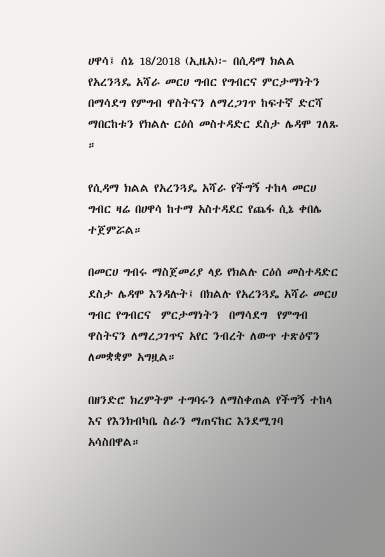ሀዋሳ፤ ሰኔ 18/2018 (ኢዜአ)፦ በሲዳማ ክልል የአረንጓዴ አሻራ መርሀ ግብር የግብርና ምርታማነትን በማሳደግ የምግብ ዋስትናን ለማረጋገጥ ከፍተኛ ድርሻ ማበርከቱን የክልሉ ርዕሰ መስተዳድር ደስታ ሌዳሞ ገለጹ ።

የሲዳማ ክልል የአረንጓዴ አሻራ የችግኝ ተከላ መርሀ ግብር ዛሬ በሀዋሳ ከተማ አስተዳደር የጨፋ ሲኔ ቀበሌ ተጀምሯል።

በመርሀ ግብሩ ማስጀመሪያ ላይ የክልሉ ርዕሰ መስተዳድር ደስታ ሌዳሞ እንዳሉት፤ በክልሉ የአረንጓዴ አሻራ መርሀ ግብር የግብርና  ምርታማነትን  በማሳደግ  የምግብ ዋስትናን ለማረጋገጥና አየር ንብረት ለውጥ ተጽዕኖን ለመቋቋም አግዟል።

በዘንድሮ ክረምትም ተግባሩን ለማስቀጠል የችግኝ ተከላ እና የእንክብካቤ ስራን ማጠናከር እንደሚገባ አሳስበዋል።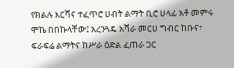የክልሉ እርሻና ተፈጥሮ ሀብት ልማት ቢሮ ሀላፊ አቶ መምሩ ሞኬ በበኩላቸው፤ አረንጓዴ አሻራ መርሀ ግብር ከቡና፣ ፍራፍሬ ልማትና ከሥራ ዕድል ፈጠራ ጋር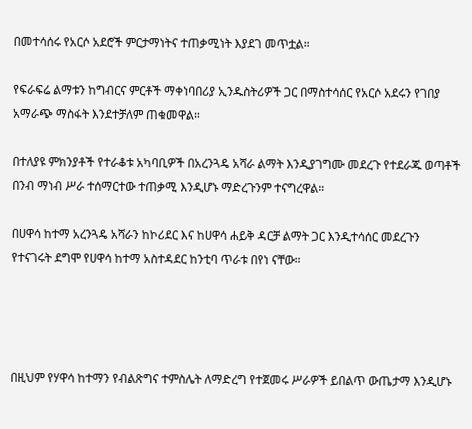በመተሳሰሩ የአርሶ አደሮች ምርታማነትና ተጠቃሚነት እያደገ መጥቷል።

የፍራፍሬ ልማቱን ከግብርና ምርቶች ማቀነባበሪያ ኢንዱስትሪዎች ጋር በማስተሳሰር የአርሶ አደሩን የገበያ አማራጭ ማስፋት እንደተቻለም ጠቁመዋል።

በተለያዩ ምክንያቶች የተራቆቱ አካባቢዎች በአረንጓዴ አሻራ ልማት እንዲያገግሙ መደረጉ የተደራጁ ወጣቶች በንብ ማነብ ሥራ ተሰማርተው ተጠቃሚ እንዲሆኑ ማድረጉንም ተናግረዋል።

በሀዋሳ ከተማ አረንጓዴ አሻራን ከኮሪደር እና ከሀዋሳ ሐይቅ ዳርቻ ልማት ጋር እንዲተሳሰር መደረጉን የተናገሩት ደግሞ የሀዋሳ ከተማ አስተዳደር ከንቲባ ጥራቱ በየነ ናቸው።




በዚህም የሃዋሳ ከተማን የብልጽግና ተምስሌት ለማድረግ የተጀመሩ ሥራዎች ይበልጥ ውጤታማ እንዲሆኑ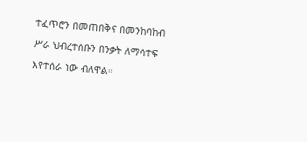ተፈጥሮን በመጠበቅና በመንከባከብ ሥራ ህብረተሰቡን በንቃት ለማሳተፍ እየተሰራ ነው ብለዋል።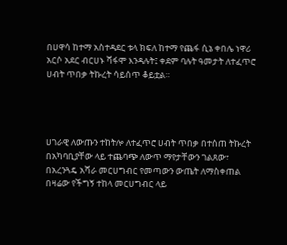በሀዋሳ ከተማ አስተዳደር ቱላ ክፍለ ከተማ የጨፋ ሲኔ ቀበሌ ነዋሪ አርሶ አደር ብርሀኑ ሻፋሞ እንዳሉት፤ ቀደም ባሉት ዓመታት ለተፈጥሮ ሀብት ጥበቃ ትኩረት ሳይሰጥ ቆይቷል።




ሀገራዊ ለውጡን ተከትሎ ለተፈጥሮ ሀብት ጥበቃ በተሰጠ ትኩረት በአካባቢያቸው ላይ ተጨባጭ ለውጥ ማየታቸውን ገልጸው፣ በአረንጓዴ አሻራ መርሀግብር የመጣውን ውጤት ለማስቀጠል በዛሬው የችግኝ ተከላ መርሀግብር ላይ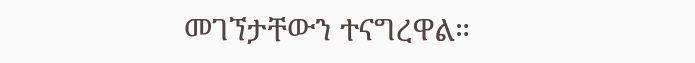መገኘታቸውን ተናግረዋል።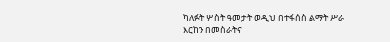ካለፉት ሦስት ዓመታት ወዲህ በተፋሰስ ልማት ሥራ እርከን በመስራትና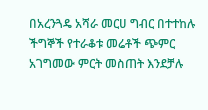በአረንጓዴ አሻራ መርሀ ግብር በተተከሉ ችግኞች የተራቆቱ መሬቶች ጭምር አገግመው ምርት መስጠት እንደቻሉ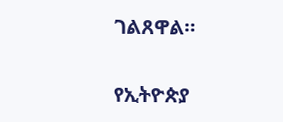ገልጸዋል።

የኢትዮጵያ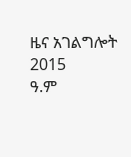ዜና አገልግሎት
2015
ዓ.ም